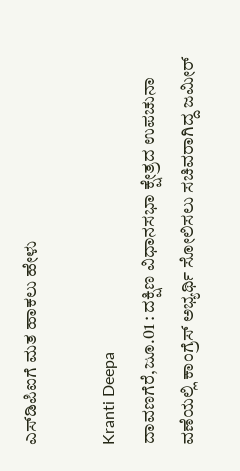ಎಸ್‌ಡಿಪಿಐಗೆ ಮತ ಹಾಕಲು ಹೇಳು

Kranti Deepa
ದಾವಣಗೆರೆ,ಜೂ.01 : ದಕ್ಷಿಣ ವಿಧಾನಸಭಾ ಕ್ಷೇತ್ರದ ಉಪಚುನಾ ವಣೆಯಲ್ಲಿ ಕಾಂಗ್ರೆಸ್ ಅಭ್ಯರ್ಥಿ ಸೋಲಿಸಲು ಸಚಿವರಾಗಿದ್ದ ಜಮೀರ್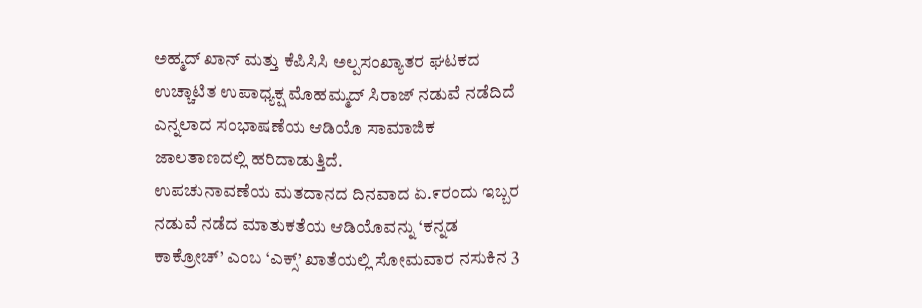ಅಹ್ಮದ್ ಖಾನ್ ಮತ್ತು ಕೆಪಿಸಿಸಿ ಅಲ್ಪಸಂಖ್ಯಾತರ ಘಟಕದ ಉಚ್ಚಾಟಿತ ಉಪಾಧ್ಯಕ್ಷ ಮೊಹಮ್ಮದ್ ಸಿರಾಜ್ ನಡುವೆ ನಡೆದಿದೆ ಎನ್ನಲಾದ ಸಂಭಾಷಣೆಯ ಆಡಿಯೊ ಸಾಮಾಜಿಕ ಜಾಲತಾಣದಲ್ಲಿ ಹರಿದಾಡುತ್ತಿದೆ.
ಉಪಚುನಾವಣೆಯ ಮತದಾನದ ದಿನವಾದ ಏ.೯ರಂದು ಇಬ್ಬರ ನಡುವೆ ನಡೆದ ಮಾತುಕತೆಯ ಆಡಿಯೊವನ್ನು ‘ಕನ್ನಡ ಕಾಕ್ರೋಚ್’ ಎಂಬ ‘ಎಕ್ಸ್’ ಖಾತೆಯಲ್ಲಿ ಸೋಮವಾರ ನಸುಕಿನ 3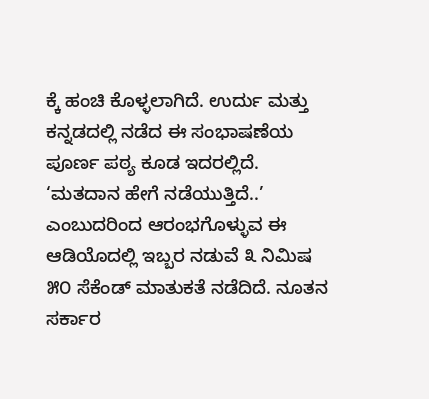ಕ್ಕೆ ಹಂಚಿ ಕೊಳ್ಳಲಾಗಿದೆ. ಉರ್ದು ಮತ್ತು ಕನ್ನಡದಲ್ಲಿ ನಡೆದ ಈ ಸಂಭಾಷಣೆಯ ಪೂರ್ಣ ಪಠ್ಯ ಕೂಡ ಇದರಲ್ಲಿದೆ.
‘ಮತದಾನ ಹೇಗೆ ನಡೆಯುತ್ತಿದೆ..’ ಎಂಬುದರಿಂದ ಆರಂಭಗೊಳ್ಳುವ ಈ ಆಡಿಯೊದಲ್ಲಿ ಇಬ್ಬರ ನಡುವೆ ೩ ನಿಮಿಷ ೫೦ ಸೆಕೆಂಡ್ ಮಾತುಕತೆ ನಡೆದಿದೆ. ನೂತನ ಸರ್ಕಾರ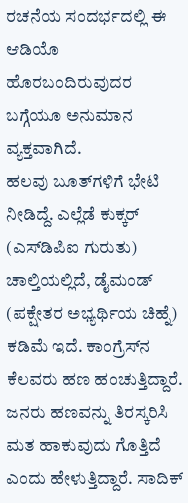ರಚನೆಯ ಸಂದರ್ಭದಲ್ಲಿ ಈ ಆಡಿಯೊ ಹೊರಬಂದಿರುವುದರ ಬಗ್ಗೆಯೂ ಅನುಮಾನ ವ್ಯಕ್ತವಾಗಿದೆ.
ಹಲವು ಬೂತ್‌ಗಳಿಗೆ ಭೇಟಿ ನೀಡಿದ್ದೆ. ಎಲ್ಲೆಡೆ ಕುಕ್ಕರ್ (ಎಸ್‌ಡಿಪಿಐ ಗುರುತು) ಚಾಲ್ತಿಯಲ್ಲಿದೆ, ಡೈಮಂಡ್ (ಪಕ್ಷೇತರ ಅಭ್ಯರ್ಥಿಯ ಚಿಹ್ನೆ) ಕಡಿಮೆ ಇದೆ. ಕಾಂಗ್ರೆಸ್‌ನ ಕೆಲವರು ಹಣ ಹಂಚುತ್ತಿದ್ದಾರೆ. ಜನರು ಹಣವನ್ನು ತಿರಸ್ಕರಿಸಿ ಮತ ಹಾಕುವುದು ಗೊತ್ತಿದೆ ಎಂದು ಹೇಳುತ್ತಿದ್ದಾರೆ. ಸಾದಿಕ್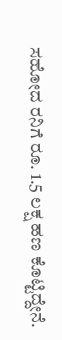ಸಹೋದ ರನಿಗೆ ರೂ. 1.5 ಲಕ್ಷ ಹಣ ಕೊಟ್ಟಿದ್ದೇನೆ.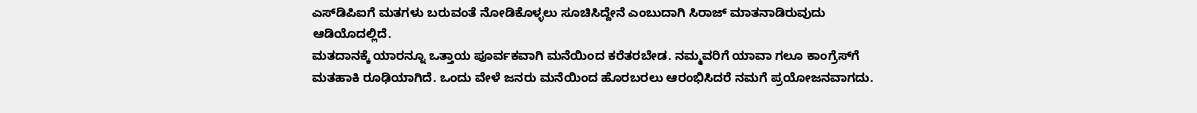ಎಸ್‌ಡಿಪಿಐಗೆ ಮತಗಳು ಬರುವಂತೆ ನೋಡಿಕೊಳ್ಳಲು ಸೂಚಿಸಿದ್ದೇನೆ ಎಂಬುದಾಗಿ ಸಿರಾಜ್ ಮಾತನಾಡಿರುವುದು ಆಡಿಯೊದಲ್ಲಿದೆ.
ಮತದಾನಕ್ಕೆ ಯಾರನ್ನೂ ಒತ್ತಾಯ ಪೂರ್ವಕವಾಗಿ ಮನೆಯಿಂದ ಕರೆತರಬೇಡ. ನಮ್ಮವರಿಗೆ ಯಾವಾ ಗಲೂ ಕಾಂಗ್ರೆಸ್‌ಗೆ ಮತಹಾಕಿ ರೂಢಿಯಾಗಿದೆ. ಒಂದು ವೇಳೆ ಜನರು ಮನೆಯಿಂದ ಹೊರಬರಲು ಆರಂಭಿಸಿದರೆ ನಮಗೆ ಪ್ರಯೋಜನವಾಗದು.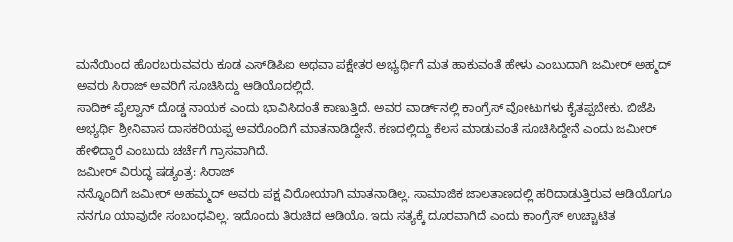ಮನೆಯಿಂದ ಹೊರಬರುವವರು ಕೂಡ ಎಸ್‌ಡಿಪಿಐ ಅಥವಾ ಪಕ್ಷೇತರ ಅಭ್ಯರ್ಥಿಗೆ ಮತ ಹಾಕುವಂತೆ ಹೇಳು ಎಂಬುದಾಗಿ ಜಮೀರ್ ಅಹ್ಮದ್ ಅವರು ಸಿರಾಜ್ ಅವರಿಗೆ ಸೂಚಿಸಿದ್ದು ಆಡಿಯೊದಲ್ಲಿದೆ.
ಸಾದಿಕ್ ಪೈಲ್ವಾನ್ ದೊಡ್ಡ ನಾಯಕ ಎಂದು ಭಾವಿಸಿದಂತೆ ಕಾಣುತ್ತಿದೆ. ಅವರ ವಾರ್ಡ್‌ನಲ್ಲಿ ಕಾಂಗ್ರೆಸ್ ವೋಟುಗಳು ಕೈತಪ್ಪಬೇಕು. ಬಿಜೆಪಿ ಅಭ್ಯರ್ಥಿ ಶ್ರೀನಿವಾಸ ದಾಸಕರಿಯಪ್ಪ ಅವರೊಂದಿಗೆ ಮಾತನಾಡಿದ್ದೇನೆ. ಕಣದಲ್ಲಿದ್ದು ಕೆಲಸ ಮಾಡುವಂತೆ ಸೂಚಿಸಿದ್ದೇನೆ ಎಂದು ಜಮೀರ್ ಹೇಳಿದ್ದಾರೆ ಎಂಬುದು ಚರ್ಚೆಗೆ ಗ್ರಾಸವಾಗಿದೆ.
ಜಮೀರ್ ವಿರುದ್ಧ ಷಡ್ಯಂತ್ರ: ಸಿರಾಜ್
ನನ್ನೊಂದಿಗೆ ಜಮೀರ್ ಅಹಮ್ಮದ್ ಅವರು ಪಕ್ಷ ವಿರೋಯಾಗಿ ಮಾತನಾಡಿಲ್ಲ. ಸಾಮಾಜಿಕ ಜಾಲತಾಣದಲ್ಲಿ ಹರಿದಾಡುತ್ತಿರುವ ಆಡಿಯೊಗೂ ನನಗೂ ಯಾವುದೇ ಸಂಬಂಧವಿಲ್ಲ. ಇದೊಂದು ತಿರುಚಿದ ಆಡಿಯೊ. ಇದು ಸತ್ಯಕ್ಕೆ ದೂರವಾಗಿದೆ ಎಂದು ಕಾಂಗ್ರೆಸ್ ಉಚ್ಚಾಟಿತ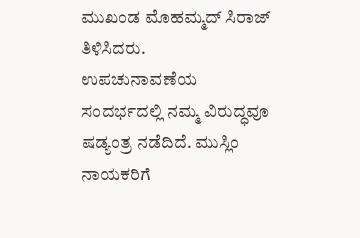ಮುಖಂಡ ಮೊಹಮ್ಮದ್ ಸಿರಾಜ್ ತಿಳಿಸಿದರು.
ಉಪಚುನಾವಣೆಯ ಸಂದರ್ಭದಲ್ಲಿ ನಮ್ಮ ವಿರುದ್ಧವೂ ಷಡ್ಯಂತ್ರ ನಡೆದಿದೆ. ಮುಸ್ಲಿಂ ನಾಯಕರಿಗೆ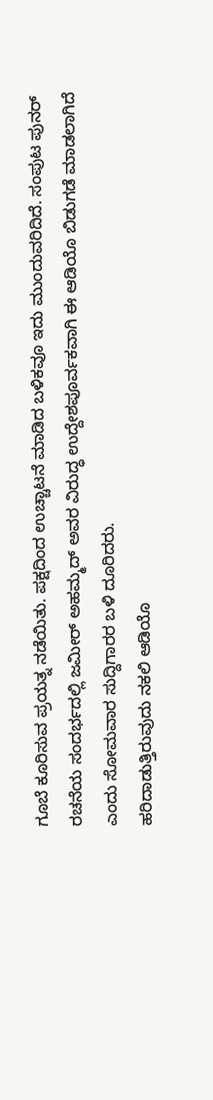ಗೂಬೆ ಕೂರಿಸುವ ಪ್ರಯತ್ನ ನಡೆಯಿತು. ಪಕ್ಷದಿಂದ ಉಚ್ಚಾಟನೆ ಮಾಡಿದ ಬಳಿಕವೂ ಇದು ಮುಂದುವರಿದಿದೆ. ಸಂಪುಟ ಪುನರ್ ರಚನೆಯ ಸಂದರ್ಭದಲ್ಲಿ ಜಮೀರ್ ಅಹಮ್ಮದ್ ಅವರ ವಿರುದ್ಧ ಉದ್ದೇಶಪೂರ್ವಕವಾಗಿ ಈ ಆಡಿಯೊ ಬಿಡುಗಡೆ ಮಾಡಲಾಗಿದೆ ಎಂದು ಸೋಮವಾರ ಸುದ್ದಿಗಾರರ ಬಳಿ ದೂರಿದರು.
ಹರಿದಾಡುತ್ತಿರುವುದು ನಕಲಿ ಆಡಿಯೊ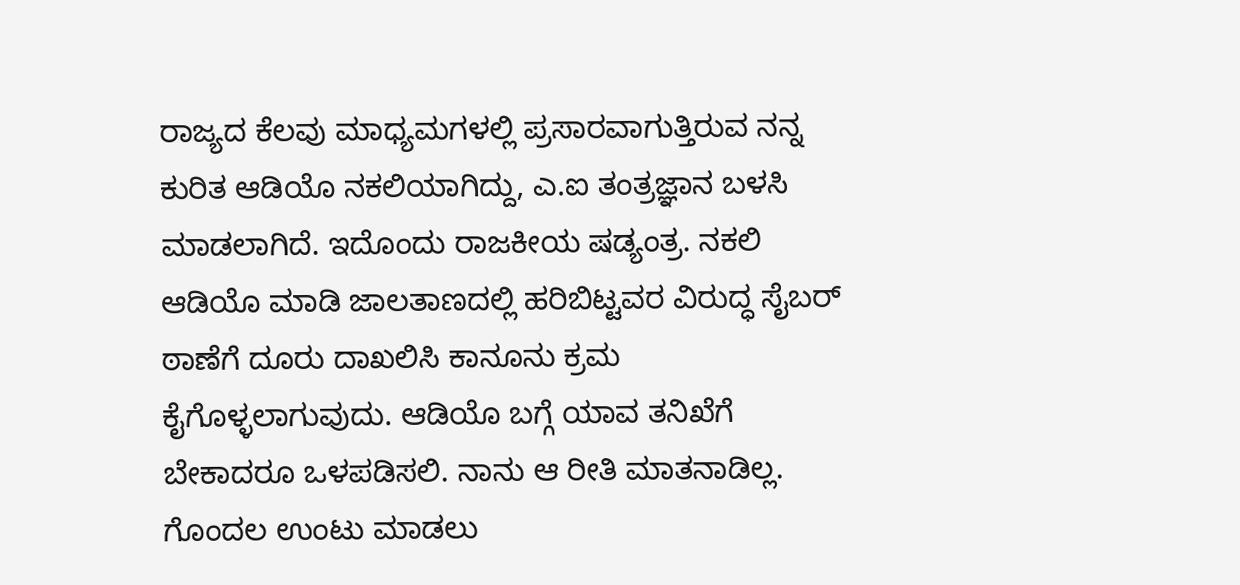ರಾಜ್ಯದ ಕೆಲವು ಮಾಧ್ಯಮಗಳಲ್ಲಿ ಪ್ರಸಾರವಾಗುತ್ತಿರುವ ನನ್ನ ಕುರಿತ ಆಡಿಯೊ ನಕಲಿಯಾಗಿದ್ದು, ಎ.ಐ ತಂತ್ರಜ್ಞಾನ ಬಳಸಿ ಮಾಡಲಾಗಿದೆ. ಇದೊಂದು ರಾಜಕೀಯ ಷಡ್ಯಂತ್ರ. ನಕಲಿ ಆಡಿಯೊ ಮಾಡಿ ಜಾಲತಾಣದಲ್ಲಿ ಹರಿಬಿಟ್ಟವರ ವಿರುದ್ಧ ಸೈಬರ್ ಠಾಣೆಗೆ ದೂರು ದಾಖಲಿಸಿ ಕಾನೂನು ಕ್ರಮ ಕೈಗೊಳ್ಳಲಾಗುವುದು. ಆಡಿಯೊ ಬಗ್ಗೆ ಯಾವ ತನಿಖೆಗೆ ಬೇಕಾದರೂ ಒಳಪಡಿಸಲಿ. ನಾನು ಆ ರೀತಿ ಮಾತನಾಡಿಲ್ಲ. ಗೊಂದಲ ಉಂಟು ಮಾಡಲು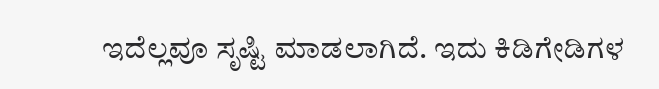ಇದೆಲ್ಲವೂ ಸೃಷ್ಟಿ ಮಾಡಲಾಗಿದೆ. ಇದು ಕಿಡಿಗೇಡಿಗಳ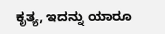ಕೃತ್ಯ, ಇದನ್ನು ಯಾರೂ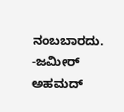ನಂಬಬಾರದು.
-ಜಮೀರ್ ಅಹಮದ್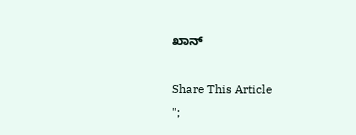ಖಾನ್

Share This Article
";